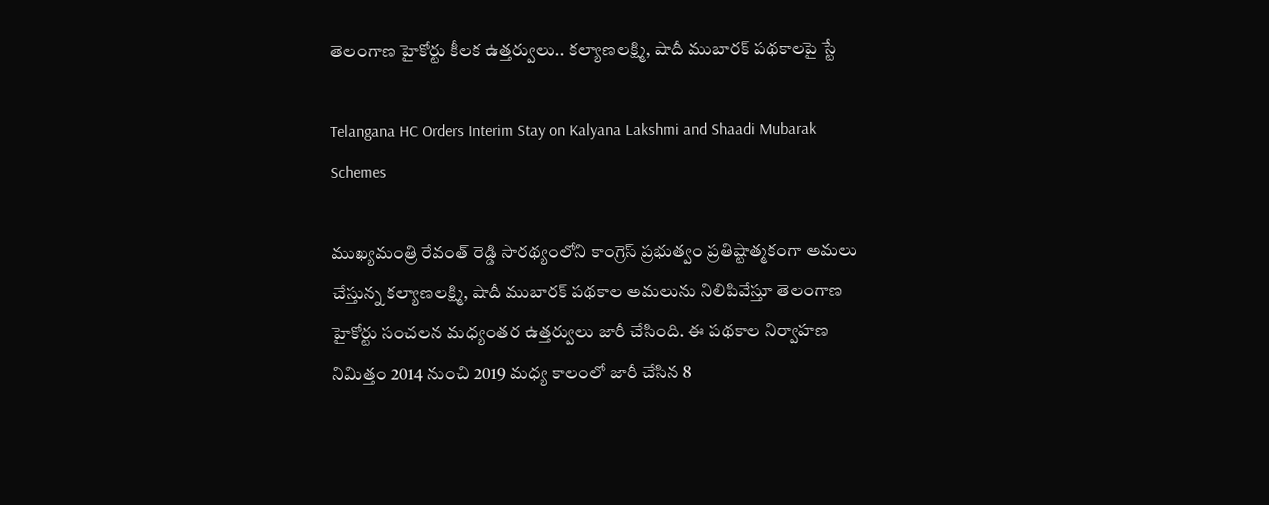తెలంగాణ హైకోర్టు కీలక ఉత్తర్వులు.. కల్యాణలక్ష్మి, షాదీ ముబారక్ పథకాలపై స్టే

Telangana HC Orders Interim Stay on Kalyana Lakshmi and Shaadi Mubarak Schemes

ముఖ్యమంత్రి రేవంత్ రెడ్డి సారథ్యంలోని కాంగ్రెస్ ప్రభుత్వం ప్రతిష్టాత్మకంగా అమలు చేస్తున్న కల్యాణలక్ష్మి, షాదీ ముబారక్ పథకాల అమలును నిలిపివేస్తూ తెలంగాణ హైకోర్టు సంచలన మధ్యంతర ఉత్తర్వులు జారీ చేసింది. ఈ పథకాల నిర్వాహణ నిమిత్తం 2014 నుంచి 2019 మధ్య కాలంలో జారీ చేసిన 8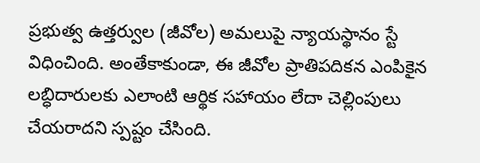ప్రభుత్వ ఉత్తర్వుల (జీవోల) అమలుపై న్యాయస్థానం స్టే విధించింది. అంతేకాకుండా, ఈ జీవోల ప్రాతిపదికన ఎంపికైన లబ్ధిదారులకు ఎలాంటి ఆర్థిక సహాయం లేదా చెల్లింపులు చేయరాదని స్పష్టం చేసింది.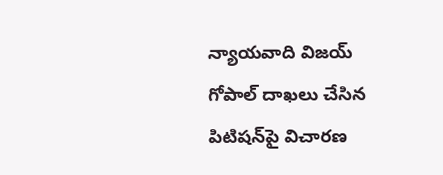న్యాయవాది విజయ్ గోపాల్ దాఖలు చేసిన పిటిషన్‌పై విచారణ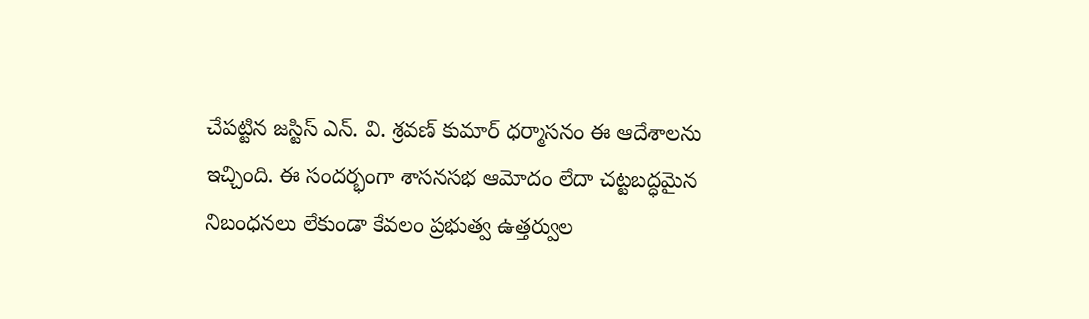చేపట్టిన జస్టిస్ ఎన్. వి. శ్రవణ్ కుమార్ ధర్మాసనం ఈ ఆదేశాలను ఇచ్చింది. ఈ సందర్భంగా శాసనసభ ఆమోదం లేదా చట్టబద్ధమైన నిబంధనలు లేకుండా కేవలం ప్రభుత్వ ఉత్తర్వుల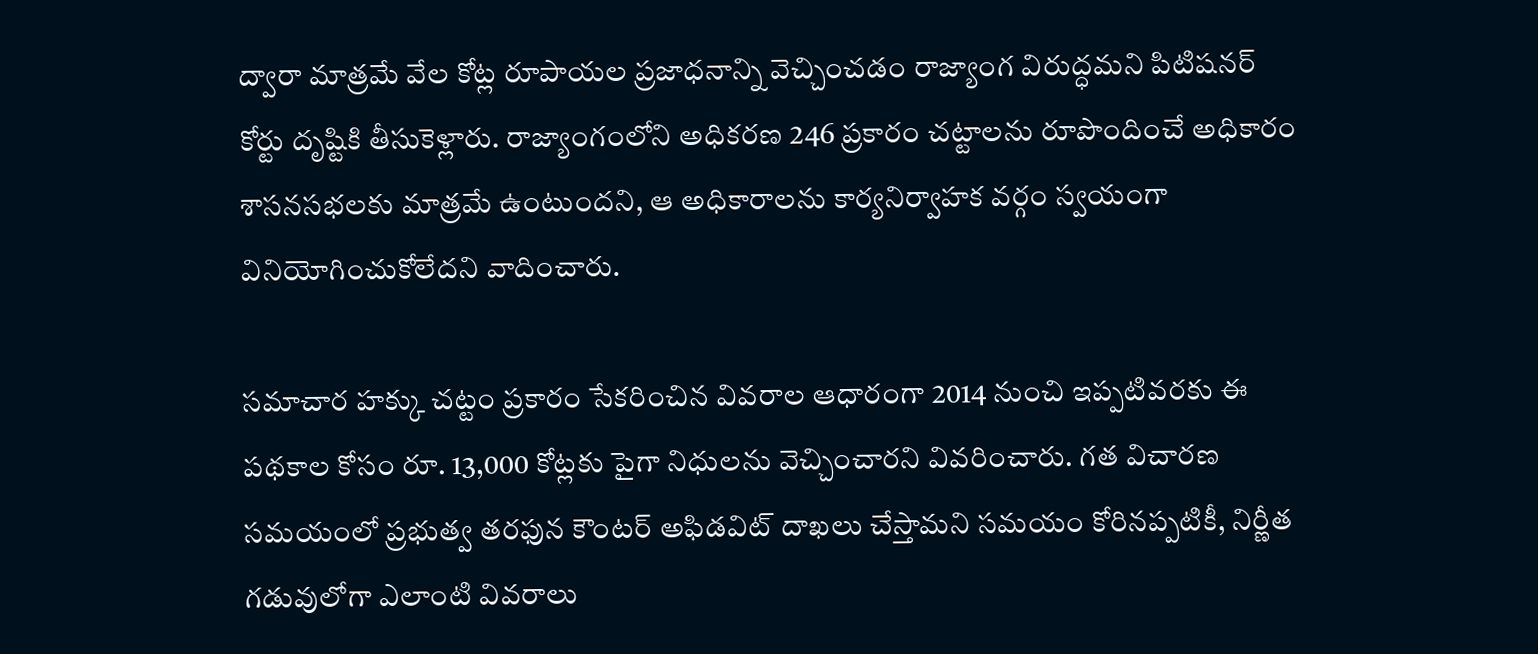ద్వారా మాత్రమే వేల కోట్ల రూపాయల ప్రజాధనాన్ని వెచ్చించడం రాజ్యాంగ విరుద్ధమని పిటిషనర్ కోర్టు దృష్టికి తీసుకెళ్లారు. రాజ్యాంగంలోని అధికరణ 246 ప్రకారం చట్టాలను రూపొందించే అధికారం శాసనసభలకు మాత్రమే ఉంటుందని, ఆ అధికారాలను కార్యనిర్వాహక వర్గం స్వయంగా వినియోగించుకోలేదని వాదించారు.

సమాచార హక్కు చట్టం ప్రకారం సేకరించిన వివరాల ఆధారంగా 2014 నుంచి ఇప్పటివరకు ఈ పథకాల కోసం రూ. 13,000 కోట్లకు పైగా నిధులను వెచ్చించారని వివరించారు. గత విచారణ సమయంలో ప్రభుత్వ తరఫున కౌంటర్ అఫిడవిట్ దాఖలు చేస్తామని సమయం కోరినప్పటికీ, నిర్ణీత గడువులోగా ఎలాంటి వివరాలు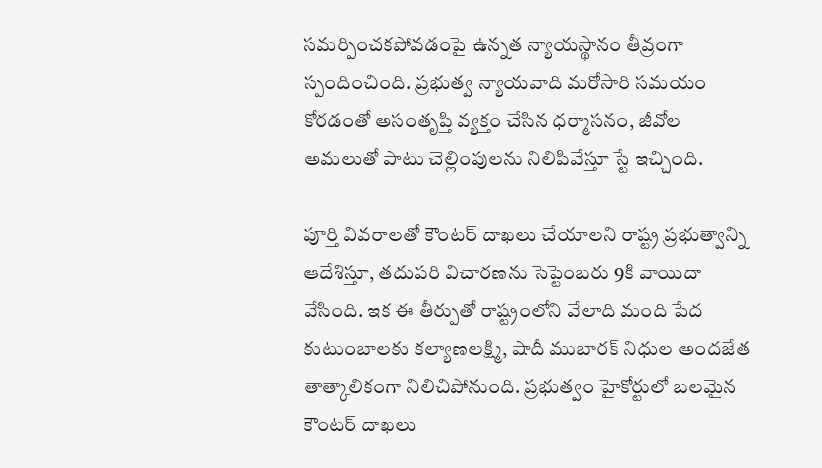సమర్పించకపోవడంపై ఉన్నత న్యాయస్థానం తీవ్రంగా స్పందించింది. ప్రభుత్వ న్యాయవాది మరోసారి సమయం కోరడంతో అసంతృప్తి వ్యక్తం చేసిన ధర్మాసనం, జీవోల అమలుతో పాటు చెల్లింపులను నిలిపివేస్తూ స్టే ఇచ్చింది.

పూర్తి వివరాలతో కౌంటర్ దాఖలు చేయాలని రాష్ట్ర ప్రభుత్వాన్ని ఆదేశిస్తూ, తదుపరి విచారణను సెప్టెంబరు 9కి వాయిదా వేసింది. ఇక ఈ తీర్పుతో రాష్ట్రంలోని వేలాది మంది పేద కుటుంబాలకు కల్యాణలక్ష్మి, షాదీ ముబారక్ నిధుల అందజేత తాత్కాలికంగా నిలిచిపోనుంది. ప్రభుత్వం హైకోర్టులో బలమైన కౌంటర్ దాఖలు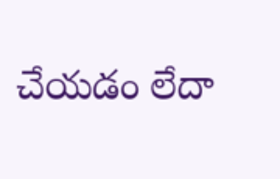చేయడం లేదా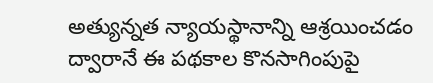అత్యున్నత న్యాయస్థానాన్ని ఆశ్రయించడం ద్వారానే ఈ పథకాల కొనసాగింపుపై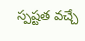స్పష్టత వచ్చే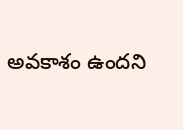అవకాశం ఉందని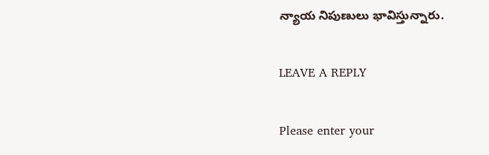న్యాయ నిపుణులు భావిస్తున్నారు.

LEAVE A REPLY

Please enter your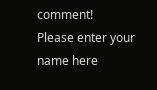comment!
Please enter your name here